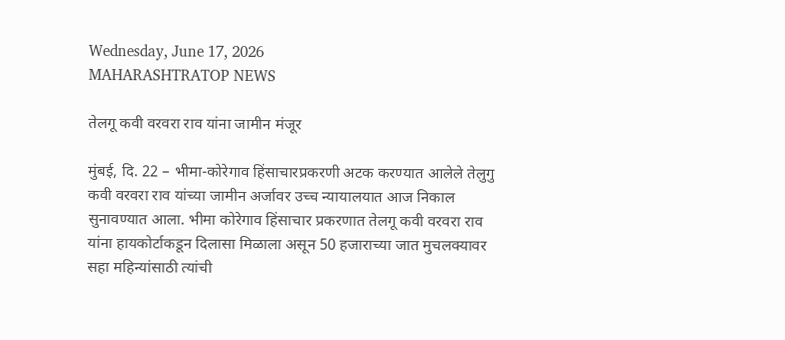Wednesday, June 17, 2026
MAHARASHTRATOP NEWS

तेलगू कवी वरवरा राव यांना जामीन मंजूर

मुंबई, दि. 22 – भीमा-कोरेगाव हिंसाचारप्रकरणी अटक करण्यात आलेले तेलुगु कवी वरवरा राव यांच्या जामीन अर्जावर उच्च न्यायालयात आज निकाल सुनावण्यात आला. भीमा कोरेगाव हिंसाचार प्रकरणात तेलगू कवी वरवरा राव यांना हायकोर्टाकडून दिलासा मिळाला असून 50 हजाराच्या जात मुचलक्यावर सहा महिन्यांसाठी त्यांची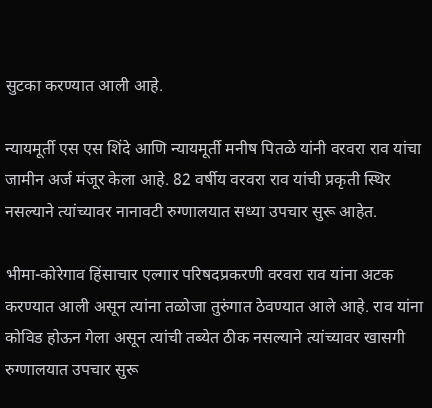सुटका करण्यात आली आहे.

न्यायमूर्ती एस एस शिंदे आणि न्यायमूर्ती मनीष पितळे यांनी वरवरा राव यांचा जामीन अर्ज मंजूर केला आहे. 82 वर्षीय वरवरा राव यांची प्रकृती स्थिर नसल्याने त्यांच्यावर नानावटी रुग्णालयात सध्या उपचार सुरू आहेत.

भीमा-कोरेगाव हिंसाचार एल्गार परिषदप्रकरणी वरवरा राव यांना अटक करण्यात आली असून त्यांना तळोजा तुरुंगात ठेवण्यात आले आहे. राव यांना कोविड होऊन गेला असून त्यांची तब्येत ठीक नसल्याने त्यांच्यावर खासगी रुग्णालयात उपचार सुरू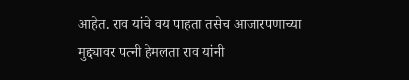आहेत. राव यांचे वय पाहता तसेच आजारपणाच्या मुद्द्यावर पत्नी हेमलता राव यांनी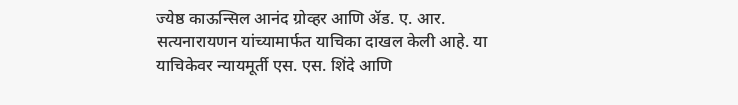ज्येष्ठ काऊन्सिल आनंद ग्रोव्हर आणि ॲड. ए. आर. सत्यनारायणन यांच्यामार्फत याचिका दाखल केली आहे. या याचिकेवर न्यायमूर्ती एस. एस. शिंदे आणि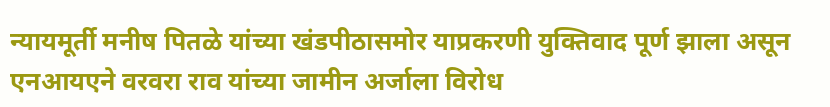न्यायमूर्ती मनीष पितळे यांच्या खंडपीठासमोर याप्रकरणी युक्तिवाद पूर्ण झाला असून एनआयएने वरवरा राव यांच्या जामीन अर्जाला विरोध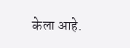केला आहे.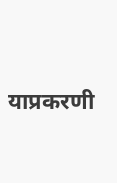याप्रकरणी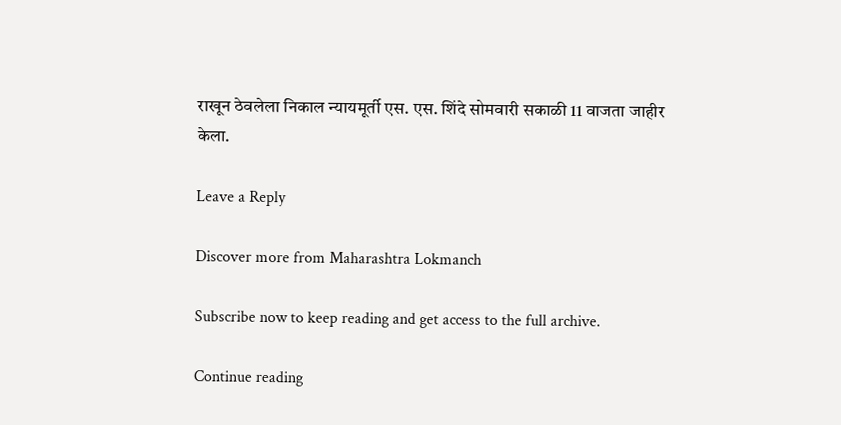राखून ठेवलेला निकाल न्यायमूर्ती एस. एस. शिंदे सोमवारी सकाळी 11 वाजता जाहीर केला.

Leave a Reply

Discover more from Maharashtra Lokmanch

Subscribe now to keep reading and get access to the full archive.

Continue reading